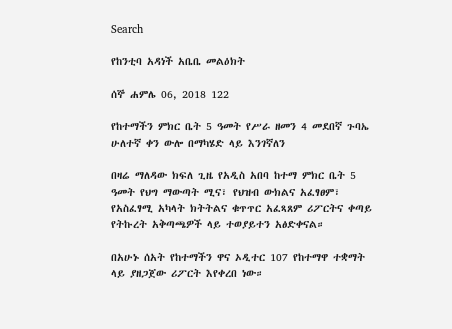Search

የከንቲባ አዳነች አቤቤ መልዕክት

ሰኞ ሐምሌ 06, 2018 122

የከተማችን ምክር ቤት 5 ዓመት የሥራ ዘመን 4 መደበኛ ጉባኤ ሁለተኛ ቀን ውሎ በማካሄድ ላይ እንገኛለን

በዛሬ ማለዳው ክፍለ ጊዜ የአዲስ አበባ ከተማ ምክር ቤት 5 ዓመት የህግ ማውጣት ሚና፣ የህዝብ ውክልና አፈፃፀም፣ የአስፈፃሚ አካላት ክትትልና ቁጥጥር አፈጻጸም ሪፖርትና ቀጣይ የትኩረት አቅጣጫዎች ላይ ተወያይተን አፅድቀናል።

በአሁኑ ሰአት የከተማችን ዋና ኦዲተር 107 የከተማዋ ተቋማት ላይ ያዘጋጀው ሪፖርት እየቀረበ ነው።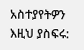አስተያየትዎን እዚህ ያስፍሩ: